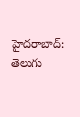హైదరాబాద్:
తెలుగు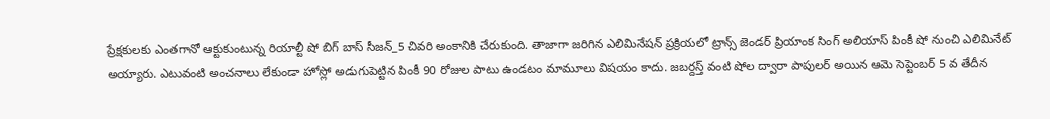ప్రేక్షకులకు ఎంతగానో ఆక్టుకుంటున్న రియాల్టీ షో బిగ్ బాస్ సీజన్_5 చివరి అంకానికి చేరుకుంది. తాజాగా జరిగిన ఎలిమినేషన్ ప్రక్రియలో ట్రాన్స్ జెండర్ ప్రియాంక సింగ్ అలియాస్ పింకీ షో నుంచి ఎలిమినేట్ అయ్యారు. ఎటువంటి అంచనాలు లేకుండా హోస్లో అడుగుపెట్టిన పింకీ 90 రోజుల పాటు ఉండటం మామూలు విషయం కాదు. జబర్దస్త్ వంటి షోల ద్వారా పాపులర్ అయిన ఆమె సెప్టెంబర్ 5 వ తేదీన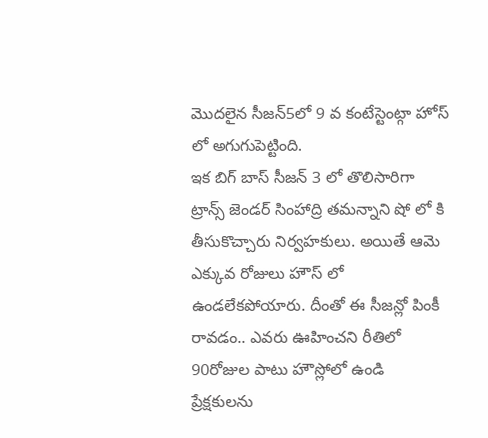మొదలైన సీజన్5లో 9 వ కంటేస్టెంట్గా హోస్ లో అగుగుపెట్టింది.
ఇక బిగ్ బాస్ సీజన్ 3 లో తొలిసారిగా ట్రాన్స్ జెండర్ సింహాద్రి తమన్నాని షో లో కి తీసుకొచ్చారు నిర్వహకులు. అయితే ఆమె ఎక్కువ రోజులు హౌస్ లో ఉండలేకపోయారు. దీంతో ఈ సీజన్లో పింకీ రావడం.. ఎవరు ఊహించని రీతిలో 90రోజుల పాటు హౌస్లోలో ఉండి ప్రేక్షకులను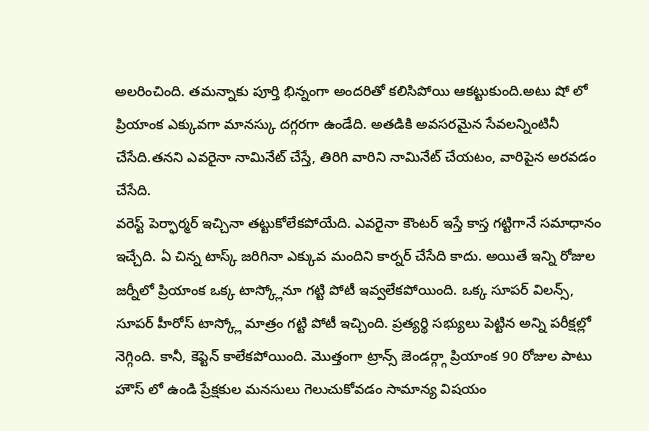అలరించింది. తమన్నాకు పూర్తి భిన్నంగా అందరితో కలిసిపోయి ఆకట్టుకుంది.అటు షో లో ప్రియాంక ఎక్కువగా మానస్కు దగ్గరగా ఉండేది. అతడికి అవసరమైన సేవలన్నింటినీ చేసేది.తనని ఎవరైనా నామినేట్ చేస్తే, తిరిగి వారిని నామినేట్ చేయటం, వారిపైన అరవడం చేసేది.
వరెస్ట్ పెర్ఫార్మర్ ఇచ్చినా తట్టుకోలేకపోయేది. ఎవరైనా కౌంటర్ ఇస్తే కాస్త గట్టిగానే సమాధానం ఇచ్చేది. ఏ చిన్న టాస్క్ జరిగినా ఎక్కువ మందిని కార్నర్ చేసేది కాదు. అయితే ఇన్ని రోజుల జర్నీలో ప్రియాంక ఒక్క టాస్క్లోనూ గట్టి పోటీ ఇవ్వలేకపోయింది. ఒక్క సూపర్ విలన్స్, సూపర్ హీరోస్ టాస్క్లో మాత్రం గట్టి పోటీ ఇచ్చింది. ప్రత్యర్థి సభ్యులు పెట్టిన అన్ని పరీక్షల్లో నెగ్గింది. కానీ, కెప్టెన్ కాలేకపోయింది. మొత్తంగా ట్రాన్స్ జెండర్గ్గా ప్రియాంక 90 రోజుల పాటు హౌస్ లో ఉండి ప్రేక్షకుల మనసులు గెలుచుకోవడం సామాన్య విషయం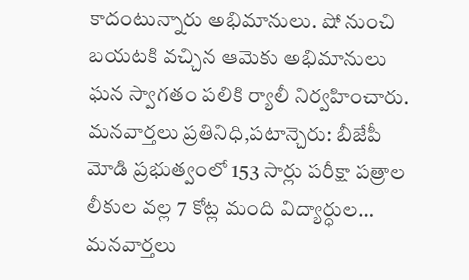కాదంటున్నారు అభిమానులు. షో నుంచి బయటకి వచ్చిన ఆమెకు అభిమానులు ఘన స్వాగతం పలికి ర్యాలీ నిర్వహించారు.
మనవార్తలు ప్రతినిధి,పటాన్చెరు: బీజేపీ మోడి ప్రభుత్వంలో 153 సార్లు పరీక్షా పత్రాల లీకుల వల్ల 7 కోట్ల మంది విద్యార్ధుల…
మనవార్తలు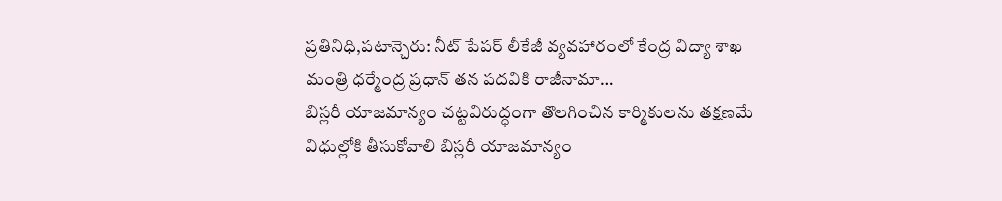ప్రతినిధి,పటాన్చెరు: నీట్ పేపర్ లీకేజీ వ్యవహారంలో కేంద్ర విద్యా శాఖ మంత్రి ధర్మేంద్ర ప్రధాన్ తన పదవికి రాజీనామా…
బిస్లరీ యాజమాన్యం చట్టవిరుద్ధంగా తొలగించిన కార్మికులను తక్షణమే విధుల్లోకి తీసుకోవాలి బిస్లరీ యాజమాన్యం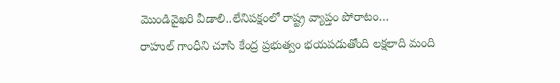మొండివైఖరి వీడాలి..లేనిపక్షంలో రాష్ట్ర వ్యాప్తం పోరాటం…
రాహుల్ గాంధీని చూసి కేంద్ర ప్రభుత్వం భయపడుతోంది లక్షలాది మంది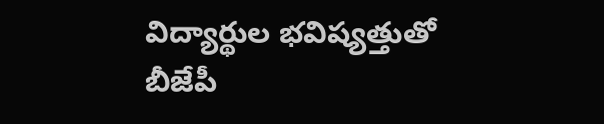విద్యార్థుల భవిష్యత్తుతో బీజేపీ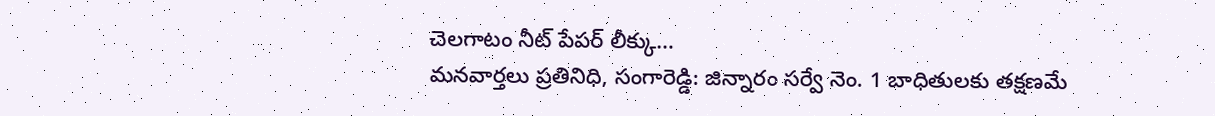చెలగాటం నీట్ పేపర్ లీక్కు…
మనవార్తలు ప్రతినిధి, సంగారెడ్డి: జిన్నారం సర్వే నెం. 1 బాధితులకు తక్షణమే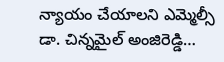న్యాయం చేయాలని ఎమ్మెల్సీ డా. చిన్నమైల్ అంజిరెడ్డి…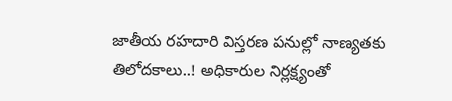జాతీయ రహదారి విస్తరణ పనుల్లో నాణ్యతకు తిలోదకాలు..! అధికారుల నిర్లక్ష్యంతో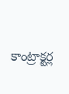కాంట్రాక్టర్ల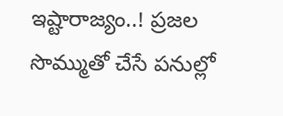ఇష్టారాజ్యం..! ప్రజల సొమ్ముతో చేసే పనుల్లో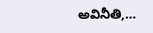అవినీతి,…